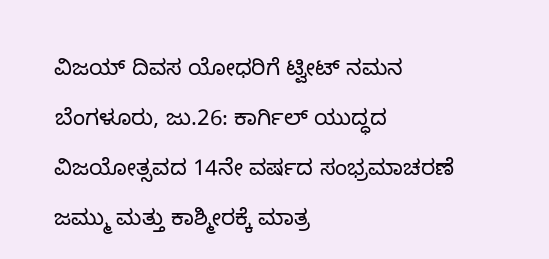ವಿಜಯ್ ದಿವಸ ಯೋಧರಿಗೆ ಟ್ವೀಟ್ ನಮನ
ಬೆಂಗಳೂರು, ಜು.26: ಕಾರ್ಗಿಲ್ ಯುದ್ಧದ ವಿಜಯೋತ್ಸವದ 14ನೇ ವರ್ಷದ ಸಂಭ್ರಮಾಚರಣೆ ಜಮ್ಮು ಮತ್ತು ಕಾಶ್ಮೀರಕ್ಕೆ ಮಾತ್ರ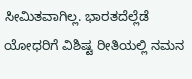ಸೀಮಿತವಾಗಿಲ್ಲ. ಭಾರತದೆಲ್ಲೆಡೆ ಯೋಧರಿಗೆ ವಿಶಿಷ್ಟ ರೀತಿಯಲ್ಲಿ ನಮನ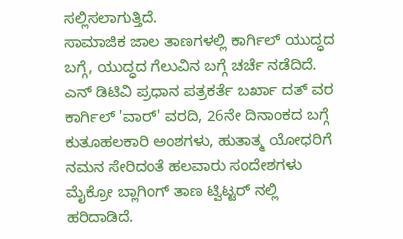ಸಲ್ಲಿಸಲಾಗುತ್ತಿದೆ.
ಸಾಮಾಜಿಕ ಜಾಲ ತಾಣಗಳಲ್ಲಿ ಕಾರ್ಗಿಲ್ ಯುದ್ಧದ ಬಗ್ಗೆ, ಯುದ್ಧದ ಗೆಲುವಿನ ಬಗ್ಗೆ ಚರ್ಚೆ ನಡೆದಿದೆ. ಎನ್ ಡಿಟಿವಿ ಪ್ರಧಾನ ಪತ್ರಕರ್ತೆ ಬರ್ಖಾ ದತ್ ವರ ಕಾರ್ಗಿಲ್ 'ವಾರ್' ವರದಿ, 26ನೇ ದಿನಾಂಕದ ಬಗ್ಗೆ ಕುತೂಹಲಕಾರಿ ಅಂಶಗಳು, ಹುತಾತ್ಮ ಯೋಧರಿಗೆ ನಮನ ಸೇರಿದಂತೆ ಹಲವಾರು ಸಂದೇಶಗಳು ಮೈಕ್ರೋ ಬ್ಲಾಗಿಂಗ್ ತಾಣ ಟ್ವಿಟ್ಟರ್ ನಲ್ಲಿ ಹರಿದಾಡಿದೆ.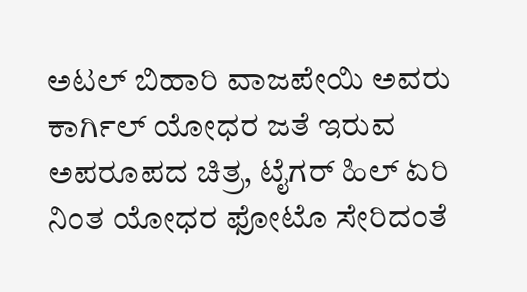ಅಟಲ್ ಬಿಹಾರಿ ವಾಜಪೇಯಿ ಅವರು ಕಾರ್ಗಿಲ್ ಯೋಧರ ಜತೆ ಇರುವ ಅಪರೂಪದ ಚಿತ್ರ, ಟೈಗರ್ ಹಿಲ್ ಏರಿ ನಿಂತ ಯೋಧರ ಫೋಟೊ ಸೇರಿದಂತೆ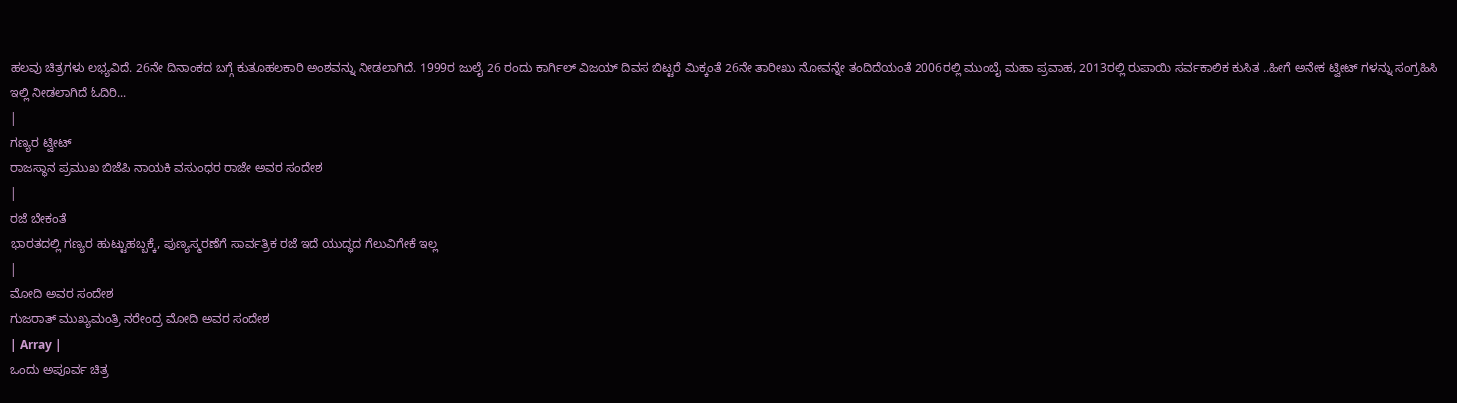ಹಲವು ಚಿತ್ರಗಳು ಲಭ್ಯವಿದೆ. 26ನೇ ದಿನಾಂಕದ ಬಗ್ಗೆ ಕುತೂಹಲಕಾರಿ ಅಂಶವನ್ನು ನೀಡಲಾಗಿದೆ. 1999ರ ಜುಲೈ 26 ರಂದು ಕಾರ್ಗಿಲ್ ವಿಜಯ್ ದಿವಸ ಬಿಟ್ಟರೆ ಮಿಕ್ಕಂತೆ 26ನೇ ತಾರೀಖು ನೋವನ್ನೇ ತಂದಿದೆಯಂತೆ 2006ರಲ್ಲಿ ಮುಂಬೈ ಮಹಾ ಪ್ರವಾಹ, 2013ರಲ್ಲಿ ರುಪಾಯಿ ಸರ್ವಕಾಲಿಕ ಕುಸಿತ ..ಹೀಗೆ ಅನೇಕ ಟ್ವೀಟ್ ಗಳನ್ನು ಸಂಗ್ರಹಿಸಿ ಇಲ್ಲಿ ನೀಡಲಾಗಿದೆ ಓದಿರಿ...
|
ಗಣ್ಯರ ಟ್ವೀಟ್
ರಾಜಸ್ಥಾನ ಪ್ರಮುಖ ಬಿಜೆಪಿ ನಾಯಕಿ ವಸುಂಧರ ರಾಜೇ ಅವರ ಸಂದೇಶ
|
ರಜೆ ಬೇಕಂತೆ
ಭಾರತದಲ್ಲಿ ಗಣ್ಯರ ಹುಟ್ಟುಹಬ್ಬಕ್ಕೆ, ಪುಣ್ಯಸ್ಮರಣೆಗೆ ಸಾರ್ವತ್ರಿಕ ರಜೆ ಇದೆ ಯುದ್ಧದ ಗೆಲುವಿಗೇಕೆ ಇಲ್ಲ
|
ಮೋದಿ ಅವರ ಸಂದೇಶ
ಗುಜರಾತ್ ಮುಖ್ಯಮಂತ್ರಿ ನರೇಂದ್ರ ಮೋದಿ ಅವರ ಸಂದೇಶ
| Array |
ಒಂದು ಅಪೂರ್ವ ಚಿತ್ರ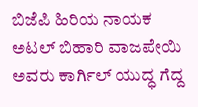ಬಿಜೆಪಿ ಹಿರಿಯ ನಾಯಕ ಅಟಲ್ ಬಿಹಾರಿ ವಾಜಪೇಯಿ ಅವರು ಕಾರ್ಗಿಲ್ ಯುದ್ಧ ಗೆದ್ದ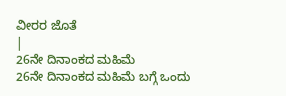ವೀರರ ಜೊತೆ
|
26ನೇ ದಿನಾಂಕದ ಮಹಿಮೆ
26ನೇ ದಿನಾಂಕದ ಮಹಿಮೆ ಬಗ್ಗೆ ಒಂದು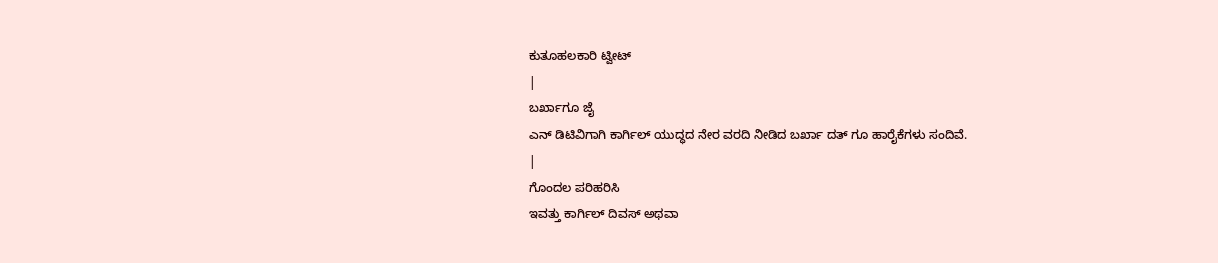ಕುತೂಹಲಕಾರಿ ಟ್ವೀಟ್
|
ಬರ್ಖಾಗೂ ಜೈ
ಎನ್ ಡಿಟಿವಿಗಾಗಿ ಕಾರ್ಗಿಲ್ ಯುದ್ಧದ ನೇರ ವರದಿ ನೀಡಿದ ಬರ್ಖಾ ದತ್ ಗೂ ಹಾರೈಕೆಗಳು ಸಂದಿವೆ.
|
ಗೊಂದಲ ಪರಿಹರಿಸಿ
ಇವತ್ತು ಕಾರ್ಗಿಲ್ ದಿವಸ್ ಅಥವಾ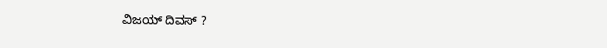ವಿಜಯ್ ದಿವಸ್ ?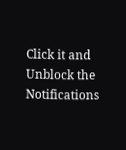Click it and Unblock the Notifications